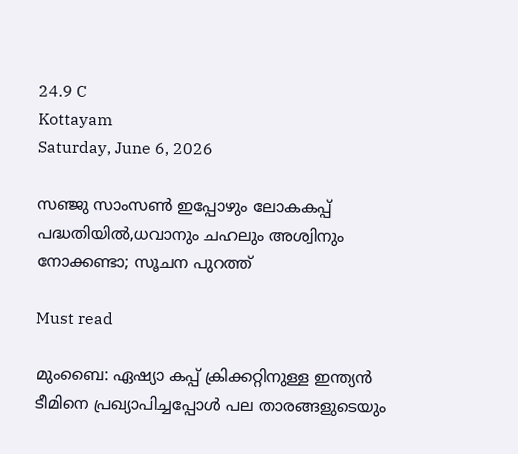24.9 C
Kottayam
Saturday, June 6, 2026

സഞ്ജു സാംസണ്‍ ഇപ്പോഴും ലോകകപ്പ് പദ്ധതിയില്‍,ധവാനും ചഹലും അശ്വിനും നോക്കണ്ടാ; സൂചന പുറത്ത്

Must read

മുംബൈ: ഏഷ്യാ കപ്പ് ക്രിക്കറ്റിനുള്ള ഇന്ത്യന്‍ ടീമിനെ പ്രഖ്യാപിച്ചപ്പോള്‍ പല താരങ്ങളുടെയും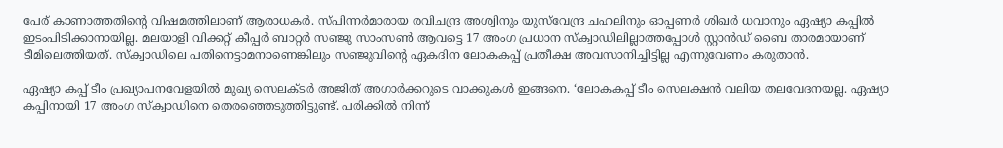പേര് കാണാത്തതിന്‍റെ വിഷമത്തിലാണ് ആരാധകര്‍. സ്‌പിന്നര്‍മാരായ രവിചന്ദ്ര അശ്വിനും യുസ്‌വേന്ദ്ര ചഹലിനും ഓപ്പണര്‍ ശിഖര്‍ ധവാനും ഏഷ്യാ കപ്പില്‍ ഇടംപിടിക്കാനായില്ല. മലയാളി വിക്കറ്റ് കീപ്പര്‍ ബാറ്റര്‍ സഞ്ജു സാംസണ്‍ ആവട്ടെ 17 അംഗ പ്രധാന സ്‌ക്വാഡിലില്ലാത്തപ്പോള്‍ സ്റ്റാന്‍ഡ് ബൈ താരമായാണ് ടീമിലെത്തിയത്. സ്‌ക്വാഡിലെ പതിനെട്ടാമനാണെങ്കിലും സഞ്ജുവിന്‍റെ ഏകദിന ലോകകപ്പ് പ്രതീക്ഷ അവസാനിച്ചിട്ടില്ല എന്നുവേണം കരുതാന്‍.

ഏഷ്യാ കപ്പ് ടീം പ്രഖ്യാപനവേളയില്‍ മുഖ്യ സെലക്‌ടര്‍ അജിത് അഗാര്‍ക്കറുടെ വാക്കുകള്‍ ഇങ്ങനെ. ‘ലോകകപ്പ് ടീം സെലക്ഷന്‍ വലിയ തലവേദനയല്ല. ഏഷ്യാ കപ്പിനായി 17 അംഗ സ്‌ക്വാഡിനെ തെരഞ്ഞെടുത്തിട്ടുണ്ട്. പരിക്കില്‍ നിന്ന്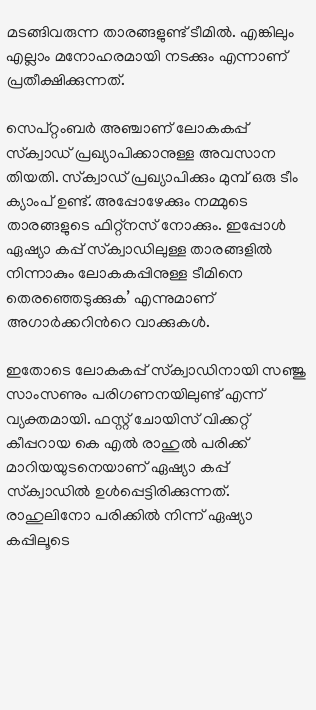മടങ്ങിവരുന്ന താരങ്ങളുണ്ട് ടീമില്‍. എങ്കിലും എല്ലാം മനോഹരമായി നടക്കും എന്നാണ് പ്രതീക്ഷിക്കുന്നത്.

സെപ്റ്റംബ‍ര്‍ അഞ്ചാണ് ലോകകപ്പ് സ്‌ക്വാഡ് പ്രഖ്യാപിക്കാനുള്ള അവസാന തിയതി. സ്‌ക്വാഡ് പ്രഖ്യാപിക്കും മുമ്പ് ഒരു ടീം ക്യാംപ് ഉണ്ട്. അപ്പോഴേക്കും നമ്മുടെ താരങ്ങളുടെ ഫിറ്റ്‌നസ് നോക്കും. ഇപ്പോള്‍ ഏഷ്യാ കപ്പ് സ്‌ക്വാഡിലുള്ള താരങ്ങളില്‍ നിന്നാകും ലോകകപ്പിനുള്ള ടീമിനെ തെരഞ്ഞെടുക്കുക’ എന്നുമാണ് അഗാര്‍ക്കറിന്‍റെ വാക്കുകള്‍.

ഇതോടെ ലോകകപ്പ് സ്‌ക്വാഡിനായി സഞ്ജു സാംസണും പരിഗണനയിലുണ്ട് എന്ന് വ്യക്തമായി. ഫസ്റ്റ് ചോയിസ് വിക്കറ്റ് കീപ്പറായ കെ എല്‍ രാഹുല്‍ പരിക്ക് മാറിയയുടനെയാണ് ഏഷ്യാ കപ്പ് സ്‌ക്വാഡില്‍ ഉള്‍പ്പെട്ടിരിക്കുന്നത്. രാഹുലിനോ പരിക്കില്‍ നിന്ന് ഏഷ്യാ കപ്പിലൂടെ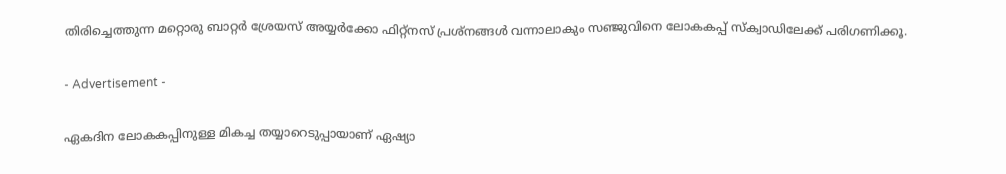തിരിച്ചെത്തുന്ന മറ്റൊരു ബാറ്റര്‍ ശ്രേയസ് അയ്യര്‍ക്കോ ഫിറ്റ്‌നസ് പ്രശ്‌നങ്ങള്‍ വന്നാലാകും സഞ്ജുവിനെ ലോകകപ്പ് സ്‌ക്വാഡിലേക്ക് പരിഗണിക്കൂ.

- Advertisement -

ഏകദിന ലോകകപ്പിനുള്ള മികച്ച തയ്യാറെടുപ്പായാണ് ഏഷ്യാ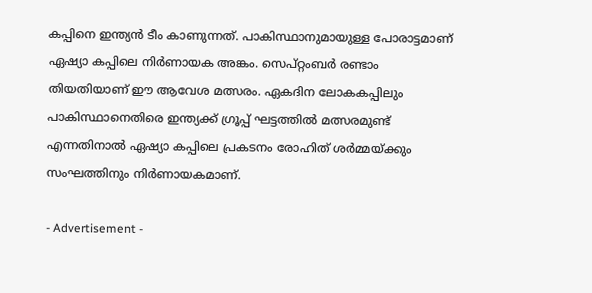കപ്പിനെ ഇന്ത്യന്‍ ടീം കാണുന്നത്. പാകിസ്ഥാനുമായുള്ള പോരാട്ടമാണ് ഏഷ്യാ കപ്പിലെ നിര്‍ണായക അങ്കം. സെപ്റ്റംബര്‍ രണ്ടാം തിയതിയാണ് ഈ ആവേശ മത്സരം. ഏകദിന ലോകകപ്പിലും പാകിസ്ഥാനെതിരെ ഇന്ത്യക്ക് ഗ്രൂപ്പ് ഘട്ടത്തില്‍ മത്സരമുണ്ട് എന്നതിനാല്‍ ഏഷ്യാ കപ്പിലെ പ്രകടനം രോഹിത് ശര്‍മ്മയ്‌ക്കും സംഘത്തിനും നിര്‍ണായകമാണ്.

- Advertisement -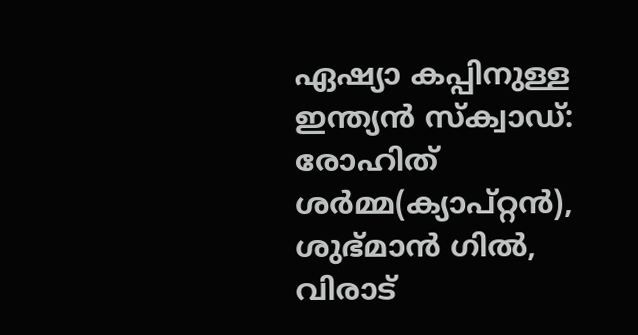ഏഷ്യാ കപ്പിനുള്ള ഇന്ത്യന്‍ സ്‌ക്വാഡ്: രോഹിത് ശർമ്മ(ക്യാപ്റ്റന്‍), ശുഭ്മാന്‍ ഗില്‍, വിരാട്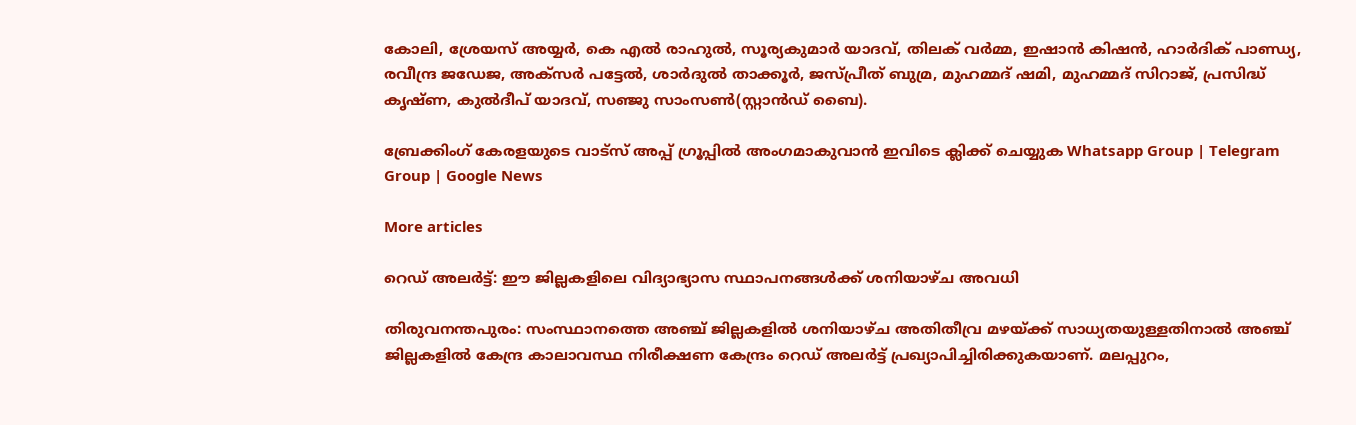കോലി, ശ്രേയസ് അയ്യർ, കെ എൽ രാഹുൽ, സൂര്യകുമാർ യാദവ്, തിലക് വർമ്മ, ഇഷാൻ കിഷൻ, ഹാർദിക് പാണ്ഡ്യ, രവീന്ദ്ര ജഡേജ, അക്സർ പട്ടേൽ, ശാർദുൽ താക്കൂർ, ജസ്പ്രീത് ബുമ്ര, മുഹമ്മദ് ഷമി, മുഹമ്മദ് സിറാജ്, പ്രസിദ്ധ് കൃഷ്ണ, കുൽദീപ് യാദവ്, സഞ്ജു സാംസണ്‍(സ്റ്റാന്‍ഡ് ബൈ).

ബ്രേക്കിംഗ് കേരളയുടെ വാട്സ് അപ്പ് ഗ്രൂപ്പിൽ അംഗമാകുവാൻ ഇവിടെ ക്ലിക്ക് ചെയ്യുക Whatsapp Group | Telegram Group | Google News

More articles

റെഡ് അലർട്ട്: ഈ ജില്ലകളിലെ വിദ്യാഭ്യാസ സ്ഥാപനങ്ങൾക്ക് ശനിയാഴ്ച അവധി

തിരുവനന്തപുരം: സംസ്ഥാനത്തെ അഞ്ച് ജില്ലകളിൽ ശനിയാഴ്ച അതിതീവ്ര മഴയ്ക്ക് സാധ്യതയുള്ളതിനാൽ അഞ്ച് ജില്ലകളിൽ കേന്ദ്ര കാലാവസ്ഥ നിരീക്ഷണ കേന്ദ്രം റെഡ് അലർട്ട് പ്രഖ്യാപിച്ചിരിക്കുകയാണ്. മലപ്പുറം,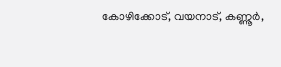കോഴിക്കോട്, വയനാട്, കണ്ണൂർ,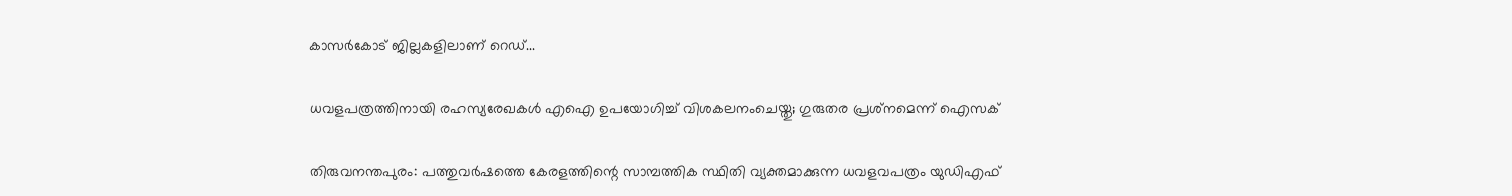കാസർകോട് ജില്ലകളിലാണ് റെഡ്...

ധവളപത്രത്തിനായി രഹസ്യരേഖകൾ എഐ ഉപയോഗിച്ച് വിശകലനംചെയ്തു; ഗുരുതര പ്രശ്‌നമെന്ന് ഐസക്

തിരുവനന്തപുരം: പത്തുവർഷത്തെ കേരളത്തിന്റെ സാമ്പത്തിക സ്ഥിതി വ്യക്തമാക്കുന്ന ധവളവപത്രം യുഡിഎഫ്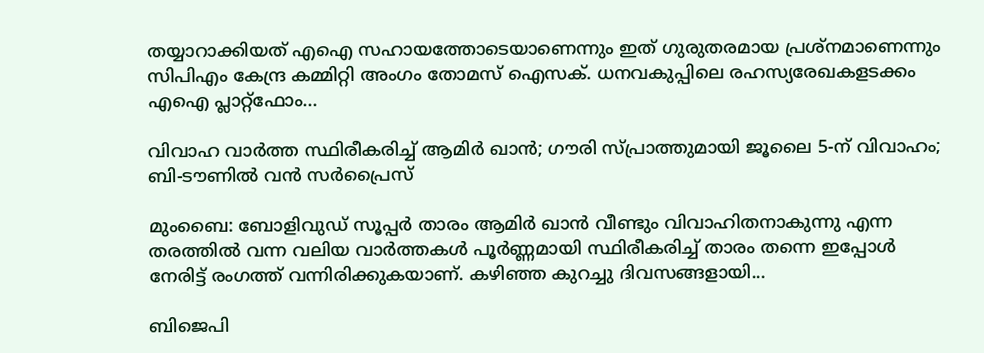തയ്യാറാക്കിയത് എഐ സഹായത്തോടെയാണെന്നും ഇത് ഗുരുതരമായ പ്രശ്‌നമാണെന്നും സിപിഎം കേന്ദ്ര കമ്മിറ്റി അംഗം തോമസ് ഐസക്. ധനവകുപ്പിലെ രഹസ്യരേഖകളടക്കം എഐ പ്ലാറ്റ്‌ഫോം...

വിവാഹ വാർത്ത സ്ഥിരീകരിച്ച് ആമിർ ഖാൻ; ഗൗരി സ്പ്രാത്തുമായി ജൂലൈ 5-ന് വിവാഹം; ബി-ടൗണിൽ വൻ സർപ്രൈസ്

മുംബൈ: ബോളിവുഡ് സൂപ്പർ താരം ആമിർ ഖാൻ വീണ്ടും വിവാഹിതനാകുന്നു എന്ന തരത്തിൽ വന്ന വലിയ വാർത്തകൾ പൂർണ്ണമായി സ്ഥിരീകരിച്ച് താരം തന്നെ ഇപ്പോൾ നേരിട്ട് രംഗത്ത് വന്നിരിക്കുകയാണ്. കഴിഞ്ഞ കുറച്ചു ദിവസങ്ങളായി...

ബിജെപി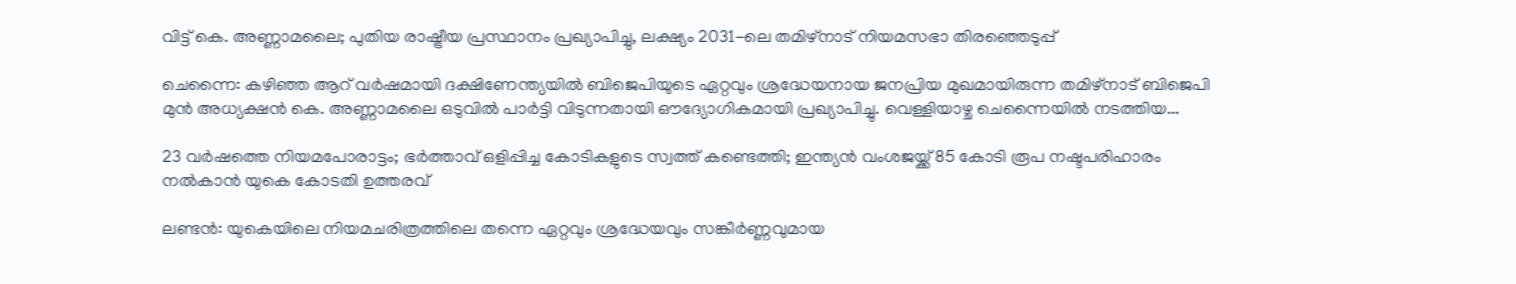വിട്ട് കെ. അണ്ണാമലൈ; പുതിയ രാഷ്ട്രീയ പ്രസ്ഥാനം പ്രഖ്യാപിച്ചു, ലക്ഷ്യം 2031-ലെ തമിഴ്‌നാട് നിയമസഭാ തിരഞ്ഞെടുപ്പ്

ചെന്നൈ: കഴിഞ്ഞ ആറ് വർഷമായി ദക്ഷിണേന്ത്യയിൽ ബിജെപിയുടെ ഏറ്റവും ശ്രദ്ധേയനായ ജനപ്രിയ മുഖമായിരുന്ന തമിഴ്‌നാട് ബിജെപി മുൻ അധ്യക്ഷൻ കെ. അണ്ണാമലൈ ഒടുവിൽ പാർട്ടി വിടുന്നതായി ഔദ്യോഗികമായി പ്രഖ്യാപിച്ചു. വെള്ളിയാഴ്ച ചെന്നൈയിൽ നടത്തിയ...

23 വർഷത്തെ നിയമപോരാട്ടം; ഭർത്താവ് ഒളിപ്പിച്ച കോടികളുടെ സ്വത്ത് കണ്ടെത്തി; ഇന്ത്യൻ വംശജയ്ക്ക് 85 കോടി രൂപ നഷ്ടപരിഹാരം നൽകാൻ യുകെ കോടതി ഉത്തരവ്

ലണ്ടൻ: യുകെയിലെ നിയമചരിത്രത്തിലെ തന്നെ ഏറ്റവും ശ്രദ്ധേയവും സങ്കീർണ്ണവുമായ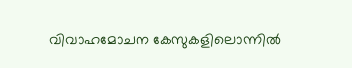വിവാഹമോചന കേസുകളിലൊന്നിൽ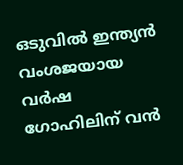ഒടുവിൽ ഇന്ത്യൻ വംശജയായ വർഷ ഗോഹിലിന് വൻ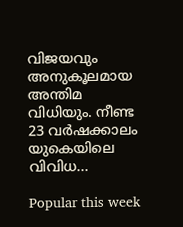വിജയവും അനുകൂലമായ അന്തിമ വിധിയും. നീണ്ട 23 വർഷക്കാലം യുകെയിലെ വിവിധ...

Popular this week